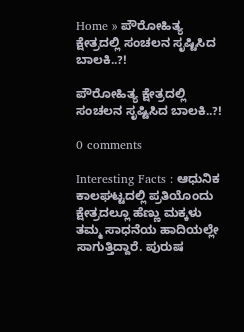Home » ಪೌರೋಹಿತ್ಯ ಕ್ಷೇತ್ರದಲ್ಲಿ ಸಂಚಲನ ಸೃಷ್ಟಿಸಿದ ಬಾಲಕಿ..?!

ಪೌರೋಹಿತ್ಯ ಕ್ಷೇತ್ರದಲ್ಲಿ ಸಂಚಲನ ಸೃಷ್ಟಿಸಿದ ಬಾಲಕಿ..?!

0 comments

Interesting Facts : ಆಧುನಿಕ ಕಾಲಘಟ್ಟದಲ್ಲಿ ಪ್ರತಿಯೊಂದು ಕ್ಷೇತ್ರದಲ್ಲೂ ಹೆಣ್ಣು ಮಕ್ಕಳು ತಮ್ಮ ಸಾಧನೆಯ ಹಾದಿಯಲ್ಲೇ ಸಾಗುತ್ತಿದ್ದಾರೆ. ಪುರುಷ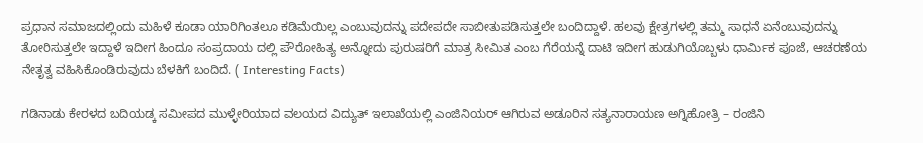ಪ್ರಧಾನ ಸಮಾಜದಲ್ಲಿಂದು ಮಹಿಳೆ ಕೂಡಾ ಯಾರಿಗಿಂತಲೂ ಕಡಿಮೆಯಿಲ್ಲ ಎಂಬುವುದನ್ನು ಪದೇಪದೇ ಸಾಬೀತುಪಡಿಸುತ್ತಲೇ ಬಂದಿದ್ದಾಳೆ. ಹಲವು ಕ್ಷೇತ್ರಗಳಲ್ಲಿ ತಮ್ಮ ಸಾಧನೆ ಏನೆಂಬುವುದನ್ನು ತೋರಿಸುತ್ತಲೇ ಇದ್ದಾಳೆ ಇದೀಗ ಹಿಂದೂ ಸಂಪ್ರದಾಯ ದಲ್ಲಿ ಪೌರೋಹಿತ್ಯ ಅನ್ನೋದು ಪುರುಷರಿಗೆ ಮಾತ್ರ ಸೀಮಿತ ಎಂಬ ಗೆರೆಯನ್ನೆ ದಾಟಿ ಇದೀಗ ಹುಡುಗಿಯೊಬ್ಬಳು ಧಾರ್ಮಿಕ ಪೂಜೆ, ಆಚರಣೆಯ ನೇತೃತ್ವ ವಹಿಸಿಕೊಂಡಿರುವುದು ಬೆಳಕಿಗೆ ಬಂದಿದೆ. ( Interesting Facts)

ಗಡಿನಾಡು ಕೇರಳದ ಬದಿಯಡ್ಕ ಸಮೀಪದ ಮುಳ್ಳೇರಿಯಾದ ವಲಯದ ವಿದ್ಯುತ್ ಇಲಾಖೆಯಲ್ಲಿ ಎಂಜಿನಿಯರ್‌ ಆಗಿರುವ ಅಡೂರಿನ ಸತ್ಯನಾರಾಯಣ ಅಗ್ನಿಹೋತ್ರಿ – ರಂಜಿನಿ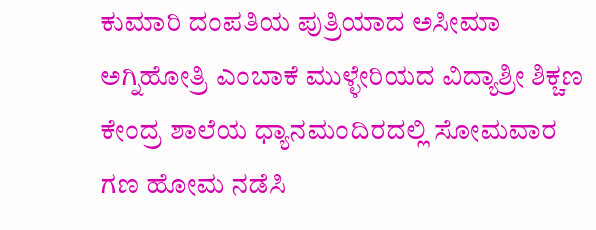ಕುಮಾರಿ ದಂಪತಿಯ ಪುತ್ರಿಯಾದ ಅಸೀಮಾ ಅಗ್ನಿಹೋತ್ರಿ ಎಂಬಾಕೆ ಮುಳ್ಳೇರಿಯದ ವಿದ್ಯಾಶ್ರೀ ಶಿಕ್ಚಣ ಕೇಂದ್ರ ಶಾಲೆಯ ಧ್ಯಾನಮಂದಿರದಲ್ಲಿ ಸೋಮವಾರ ಗಣ ಹೋಮ ನಡೆಸಿ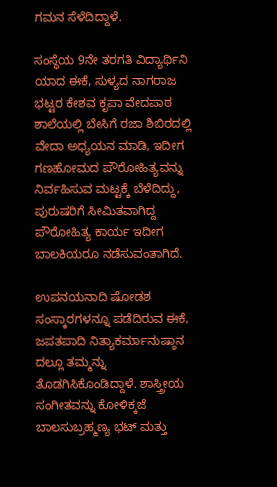ಗಮನ ಸೆಳೆದಿದ್ದಾಳೆ.

ಸಂಸ್ಥೆಯ 9ನೇ ತರಗತಿ ವಿದ್ಯಾರ್ಥಿನಿ ಯಾದ ಈಕೆ, ಸುಳ್ಯದ ನಾಗರಾಜ ಭಟ್ಟರ ಕೇಶವ ಕೃಪಾ ವೇದಪಾಠ ಶಾಲೆಯಲ್ಲಿ ಬೇಸಿಗೆ ರಜಾ ಶಿಬಿರದಲ್ಲಿ ವೇದಾ ಅಧ್ಯಯನ ಮಾಡಿ, ಇದೀಗ ಗಣಹೋಮದ ಪೌರೋಹಿತ್ಯವನ್ನು ನಿರ್ವಹಿಸುವ ಮಟ್ಟಕ್ಕೆ ಬೆಳೆದಿದ್ದು, ಪುರುಷರಿಗೆ ‌ಸೀಮಿತವಾಗಿದ್ದ ಪೌರೋಹಿತ್ಯ ಕಾರ್ಯ ಇದೀಗ ಬಾಲಕಿಯರೂ ನಡೆಸುವಂತಾಗಿದೆ.

ಉಪನಯನಾದಿ ಷೋಡಶ ಸಂಸ್ಕಾರಗಳನ್ನೂ ಪಡೆದಿರುವ ಈಕೆ, ಜಪತಪಾದಿ ನಿತ್ಯಾಕರ್ಮಾನುಷ್ಠಾನ ದಲ್ಲೂ ತಮ್ಮನ್ನು ತೊಡಗಿಸಿಕೊಂಡಿದ್ದಾಳೆ. ಶಾಸ್ತ್ರೀಯ ಸಂಗೀತವನ್ನು ಕೋಳಿಕ್ಕಜೆ ಬಾಲಸುಬ್ರಹ್ಮಣ್ಯ ಭಟ್ ಮತ್ತು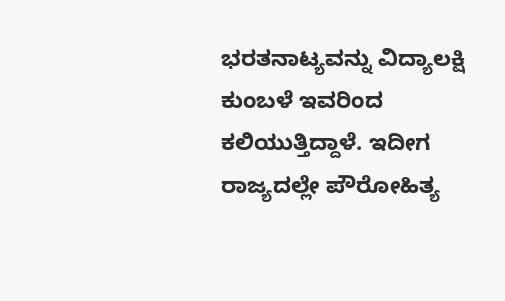ಭರತನಾಟ್ಯವನ್ನು ವಿದ್ಯಾಲಕ್ಷಿ ಕುಂಬಳೆ ಇವರಿಂದ ಕಲಿಯುತ್ತಿದ್ದಾಳೆ. ಇದೀಗ ರಾಜ್ಯದಲ್ಲೇ ಪೌರೋಹಿತ್ಯ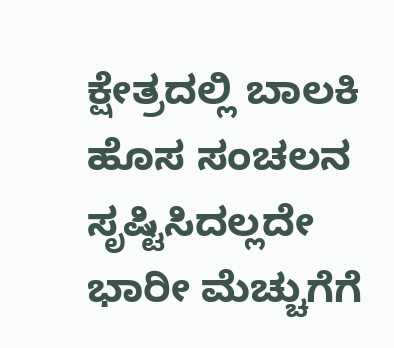ಕ್ಷೇತ್ರದಲ್ಲಿ ಬಾಲಕಿ ಹೊಸ ಸಂಚಲನ ಸೃಷ್ಟಿಸಿದಲ್ಲದೇ ಭಾರೀ ಮೆಚ್ಚುಗೆಗೆ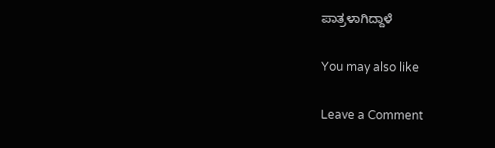ಪಾತ್ರಳಾಗಿದ್ದಾಳೆ

You may also like

Leave a Comment